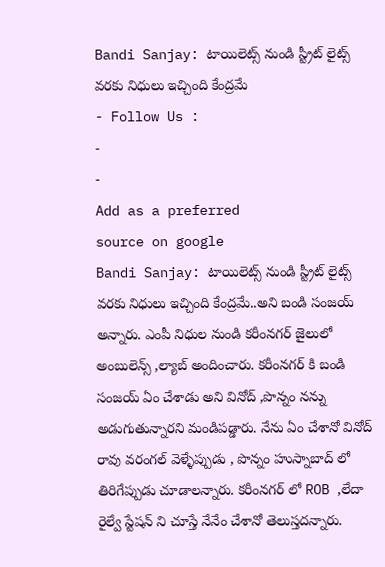Bandi Sanjay: టాయిలెట్స్ నుండి స్ట్రీట్ లైట్స్ వరకు నిధులు ఇచ్చింది కేంద్రమే
- Follow Us :
-
-
Add as a preferred
source on google
Bandi Sanjay: టాయిలెట్స్ నుండి స్ట్రీట్ లైట్స్ వరకు నిధులు ఇచ్చింది కేంద్రమే..అని బండి సంజయ్ అన్నారు. ఎంపీ నిధుల నుండి కరీంనగర్ జైలులో అంబులెన్స్ ,ల్యాబ్ అందించారు. కరీంనగర్ కి బండి సంజయ్ ఏం చేశాడు అని వినోద్ ,పొన్నం నన్ను అడుగుతున్నారని మండిపడ్డారు. నేను ఏం చేశానో వినోద్ రావు వరంగల్ వెళ్ళేప్పుడు , పొన్నం హుస్నాబాద్ లో తిరిగేప్పుడు చూడాలన్నారు. కరీంనగర్ లో ROB ,లేదా రైల్వే స్టేషన్ ని చూస్తే నేనేం చేశానో తెలుస్తదన్నారు.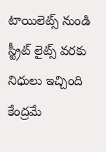టాయిలెట్స్ నుండి స్ట్రీట్ లైట్స్ వరకు నిధులు ఇచ్చింది కేంద్రమే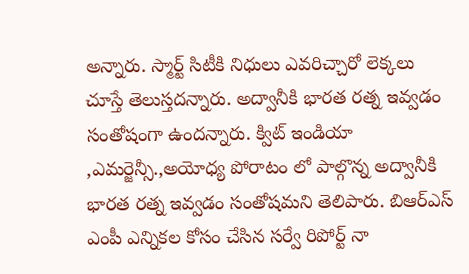అన్నారు. స్మార్ట్ సిటీకి నిధులు ఎవరిచ్చారో లెక్కలు చూస్తే తెలుస్తదన్నారు. అద్వానీకి భారత రత్న ఇవ్వడం సంతోషంగా ఉందన్నారు. క్విట్ ఇండియా ,ఎమర్జెన్సీ.,అయోధ్య పోరాటం లో పాల్గొన్న అద్వానీకి భారత రత్న ఇవ్వడం సంతోషమని తెలిపారు. బిఆర్ఎస్ ఎంపీ ఎన్నికల కోసం చేసిన సర్వే రిపోర్ట్ నా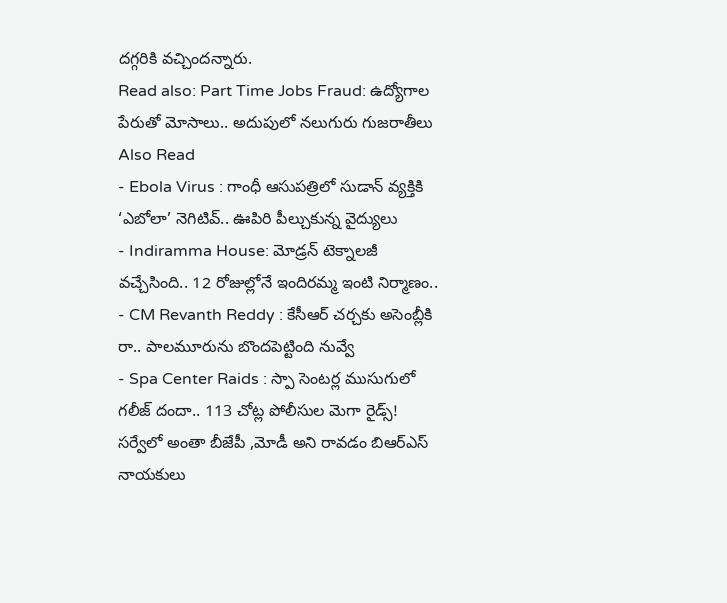దగ్గరికి వచ్చిందన్నారు.
Read also: Part Time Jobs Fraud: ఉద్యోగాల పేరుతో మోసాలు.. అదుపులో నలుగురు గుజరాతీలు
Also Read
- Ebola Virus : గాంధీ ఆసుపత్రిలో సుడాన్ వ్యక్తికి ‘ఎబోలా’ నెగిటివ్.. ఊపిరి పీల్చుకున్న వైద్యులు
- Indiramma House: మోడ్రన్ టెక్నాలజీ వచ్చేసింది.. 12 రోజుల్లోనే ఇందిరమ్మ ఇంటి నిర్మాణం..
- CM Revanth Reddy : కేసీఆర్ చర్చకు అసెంబ్లీకి రా.. పాలమూరును బొందపెట్టింది నువ్వే
- Spa Center Raids : స్పా సెంటర్ల ముసుగులో గలీజ్ దందా.. 113 చోట్ల పోలీసుల మెగా రైడ్స్!
సర్వేలో అంతా బీజేపీ ,మోడీ అని రావడం బిఆర్ఎస్ నాయకులు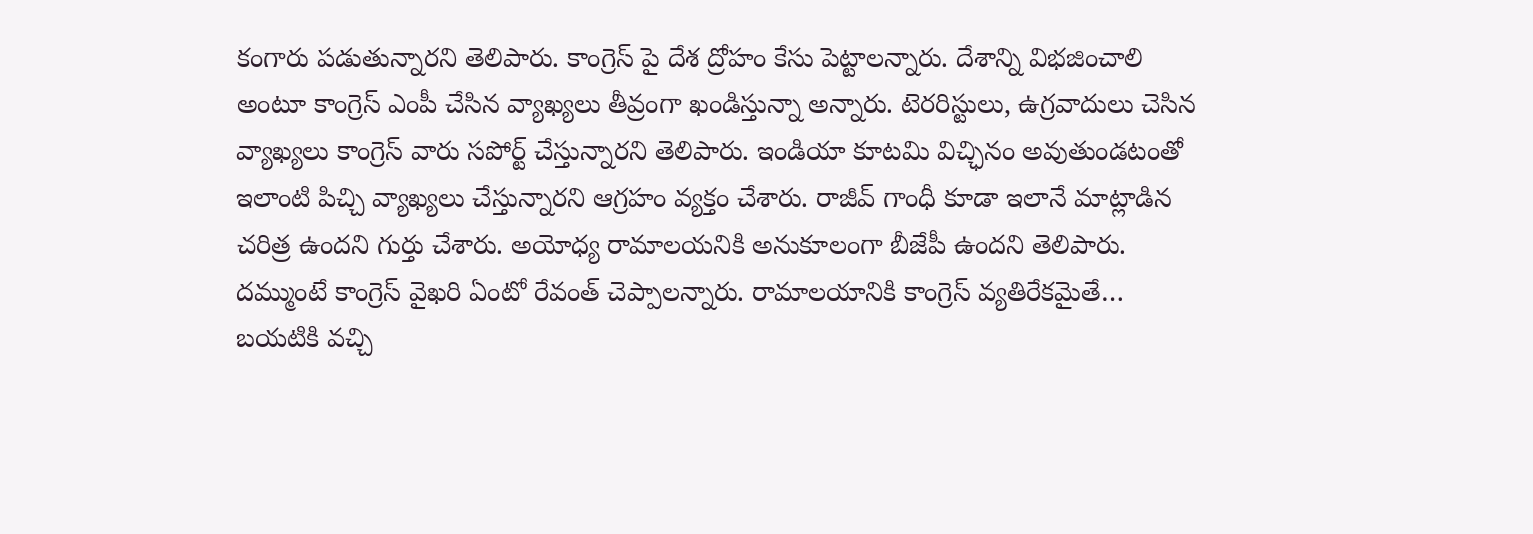కంగారు పడుతున్నారని తెలిపారు. కాంగ్రెస్ పై దేశ ద్రోహం కేసు పెట్టాలన్నారు. దేశాన్ని విభజించాలి అంటూ కాంగ్రెస్ ఎంపీ చేసిన వ్యాఖ్యలు తీవ్రంగా ఖండిస్తున్నా అన్నారు. టెరరిస్టులు, ఉగ్రవాదులు చెసిన వ్యాఖ్యలు కాంగ్రెస్ వారు సపోర్ట్ చేస్తున్నారని తెలిపారు. ఇండియా కూటమి విచ్ఛినం అవుతుండటంతో ఇలాంటి పిచ్చి వ్యాఖ్యలు చేస్తున్నారని ఆగ్రహం వ్యక్తం చేశారు. రాజీవ్ గాంధీ కూడా ఇలానే మాట్లాడిన చరిత్ర ఉందని గుర్తు చేశారు. అయోధ్య రామాలయనికి అనుకూలంగా బీజేపీ ఉందని తెలిపారు. దమ్ముంటే కాంగ్రెస్ వైఖరి ఏంటో రేవంత్ చెప్పాలన్నారు. రామాలయానికి కాంగ్రెస్ వ్యతిరేకమైతే… బయటికి వచ్చి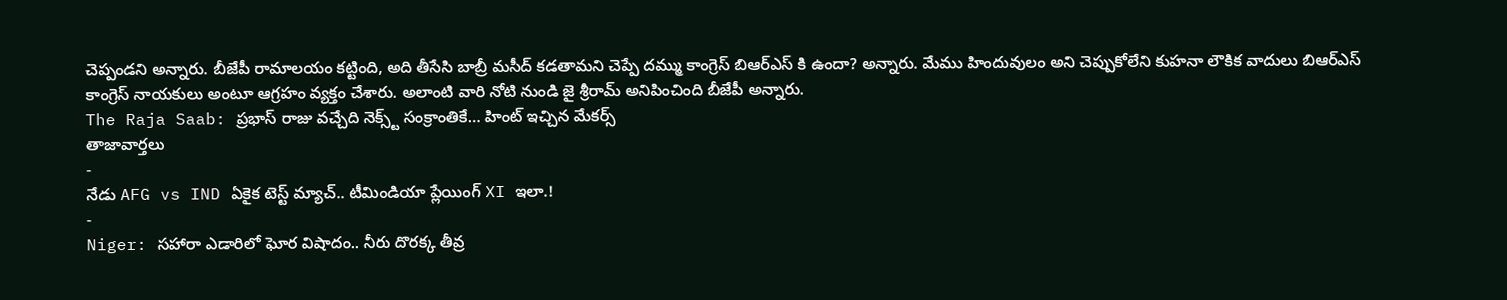చెప్పండని అన్నారు. బీజేపీ రామాలయం కట్టింది, అది తీసేసి బాబ్రీ మసీద్ కడతామని చెప్పే దమ్ము కాంగ్రెస్ బిఆర్ఎస్ కి ఉందా? అన్నారు. మేము హిందువులం అని చెప్పుకోలేని కుహనా లౌకిక వాదులు బిఆర్ఎస్ కాంగ్రెస్ నాయకులు అంటూ ఆగ్రహం వ్యక్తం చేశారు. అలాంటి వారి నోటి నుండి జై శ్రీరామ్ అనిపించింది బీజేపీ అన్నారు.
The Raja Saab: ప్రభాస్ రాజు వచ్చేది నెక్స్ట్ సంక్రాంతికే… హింట్ ఇచ్చిన మేకర్స్
తాజావార్తలు
-
నేడు AFG vs IND ఏకైక టెస్ట్ మ్యాచ్.. టీమిండియా ప్లేయింగ్ XI ఇలా.!
-
Niger: సహారా ఎడారిలో ఘోర విషాదం.. నీరు దొరక్క తీవ్ర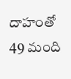దాహంతో 49 మంది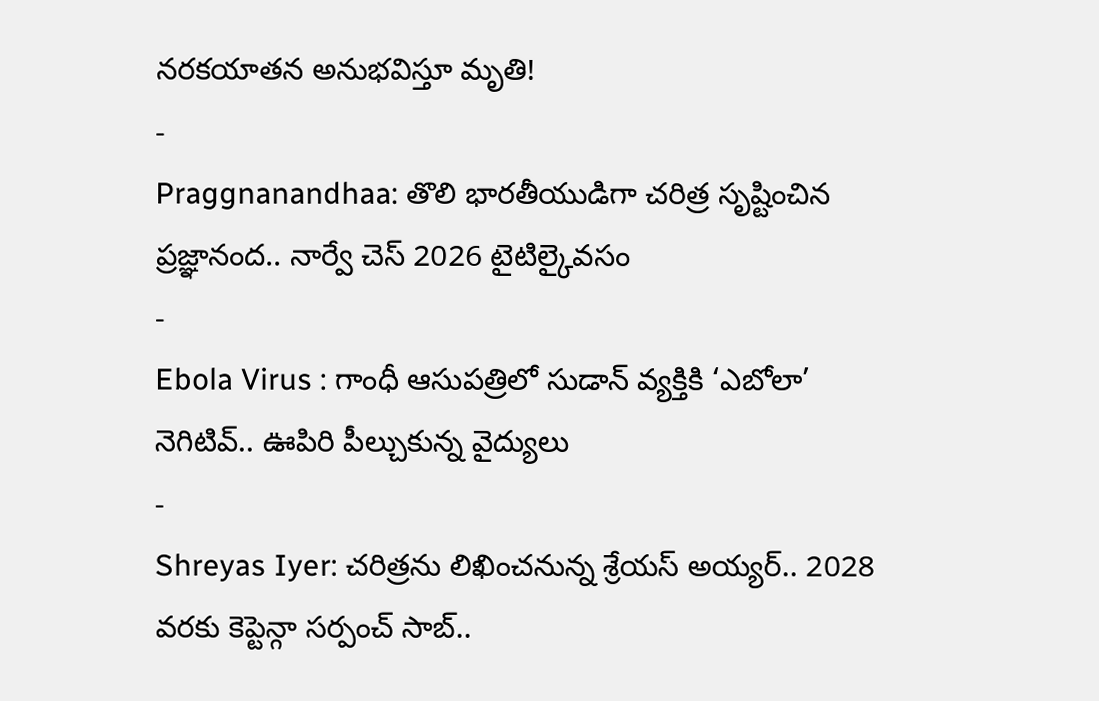నరకయాతన అనుభవిస్తూ మృతి!
-
Praggnanandhaa: తొలి భారతీయుడిగా చరిత్ర సృష్టించిన ప్రజ్ఞానంద.. నార్వే చెస్ 2026 టైటిల్కైవసం
-
Ebola Virus : గాంధీ ఆసుపత్రిలో సుడాన్ వ్యక్తికి ‘ఎబోలా’ నెగిటివ్.. ఊపిరి పీల్చుకున్న వైద్యులు
-
Shreyas Iyer: చరిత్రను లిఖించనున్న శ్రేయస్ అయ్యర్.. 2028 వరకు కెప్టెన్గా సర్పంచ్ సాబ్..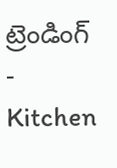ట్రెండింగ్
-
Kitchen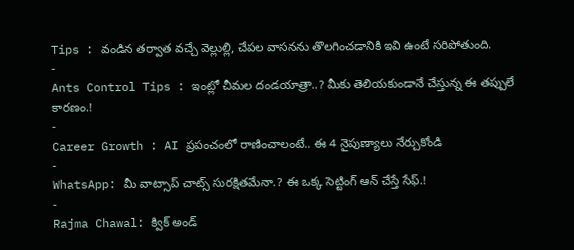Tips : వండిన తర్వాత వచ్చే వెల్లుల్లి, చేపల వాసనను తొలగించడానికి ఇవి ఉంటే సరిపోతుంది.
-
Ants Control Tips : ఇంట్లో చీమల దండయాత్రా..? మీకు తెలియకుండానే చేస్తున్న ఈ తప్పులే కారణం.!
-
Career Growth : AI ప్రపంచంలో రాణించాలంటే.. ఈ 4 నైపుణ్యాలు నేర్చుకోండి
-
WhatsApp: మీ వాట్సాప్ చాట్స్ సురక్షితమేనా.? ఈ ఒక్క సెట్టింగ్ ఆన్ చేస్తే సేఫ్.!
-
Rajma Chawal: క్విక్ అండ్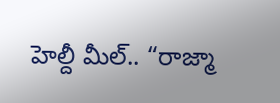హెల్దీ మీల్.. “రాజ్మా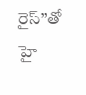రైస్”తో హై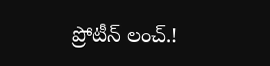ప్రోటీన్ లంచ్.!